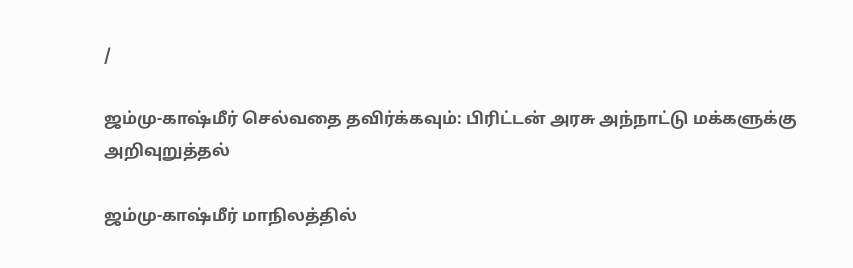/

ஜம்மு-காஷ்மீர் செல்வதை தவிர்க்கவும்: பிரிட்டன் அரசு அந்நாட்டு மக்களுக்கு அறிவுறுத்தல்

ஜம்மு-காஷ்மீர் மாநிலத்தில்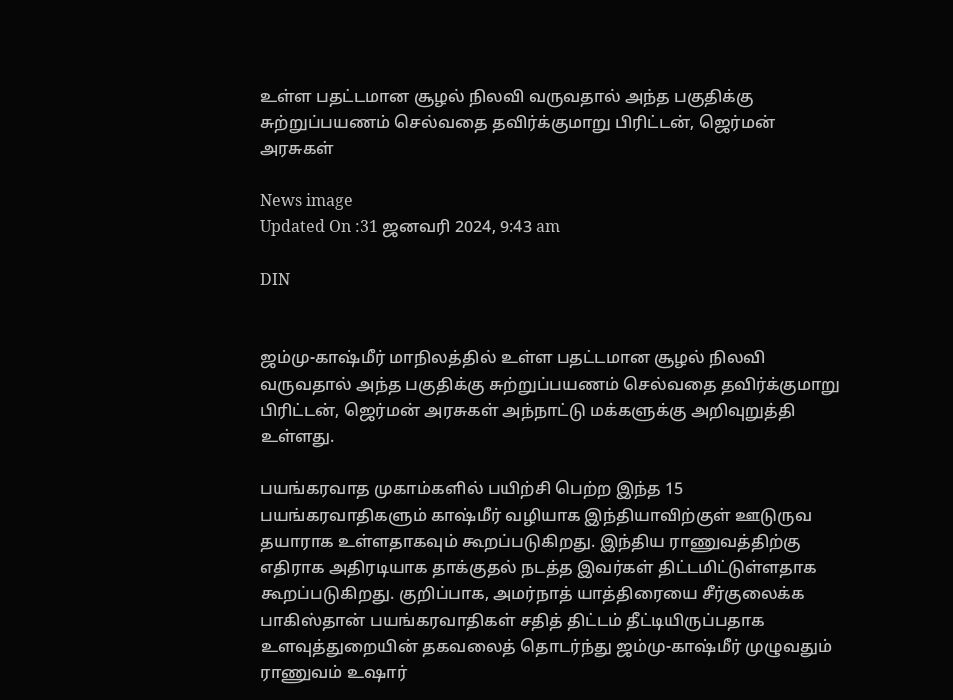உள்ள பதட்டமான சூழல் நிலவி வருவதால் அந்த பகுதிக்கு சுற்றுப்பயணம் செல்வதை தவிர்க்குமாறு பிரிட்டன், ஜெர்மன் அரசுகள்

News image
Updated On :31 ஜனவரி 2024, 9:43 am

DIN


ஜம்மு-காஷ்மீர் மாநிலத்தில் உள்ள பதட்டமான சூழல் நிலவி வருவதால் அந்த பகுதிக்கு சுற்றுப்பயணம் செல்வதை தவிர்க்குமாறு பிரிட்டன், ஜெர்மன் அரசுகள் அந்நாட்டு மக்களுக்கு அறிவுறுத்தி உள்ளது.

பயங்கரவாத முகாம்களில் பயிற்சி பெற்ற இந்த 15 பயங்கரவாதிகளும் காஷ்மீர் வழியாக இந்தியாவிற்குள் ஊடுருவ தயாராக உள்ளதாகவும் கூறப்படுகிறது. இந்திய ராணுவத்திற்கு எதிராக அதிரடியாக தாக்குதல் நடத்த இவர்கள் திட்டமிட்டுள்ளதாக கூறப்படுகிறது. குறிப்பாக, அமர்நாத் யாத்திரையை சீர்குலைக்க பாகிஸ்தான் பயங்கரவாதிகள் சதித் திட்டம் தீட்டியிருப்பதாக உளவுத்துறையின் தகவலைத் தொடர்ந்து ஜம்மு-காஷ்மீர் முழுவதும் ராணுவம் உஷார்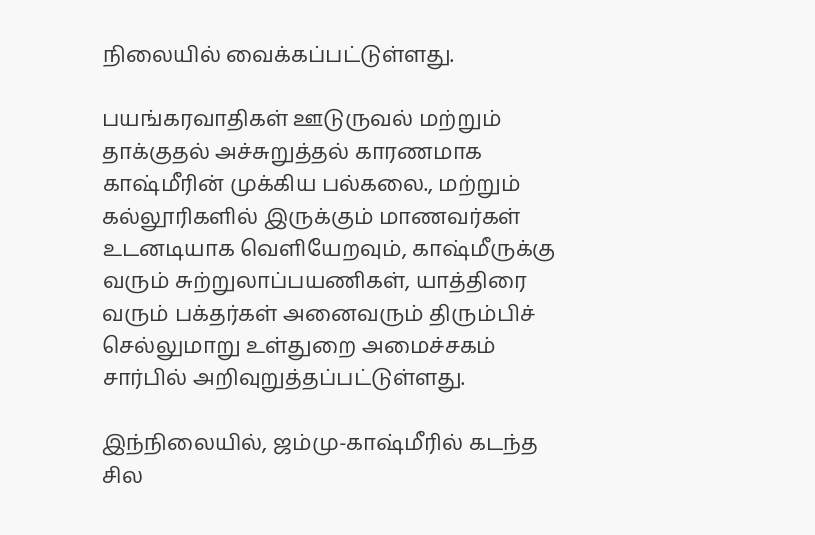நிலையில் வைக்கப்பட்டுள்ளது.

பயங்கரவாதிகள் ஊடுருவல் மற்றும் தாக்குதல் அச்சுறுத்தல் காரணமாக காஷ்மீரின் முக்கிய பல்கலை., மற்றும் கல்லூரிகளில் இருக்கும் மாணவர்கள் உடனடியாக வெளியேறவும், காஷ்மீருக்கு வரும் சுற்றுலாப்பயணிகள், யாத்திரை வரும் பக்தர்கள் அனைவரும் திரும்பிச் செல்லுமாறு உள்துறை அமைச்சகம் சார்பில் அறிவுறுத்தப்பட்டுள்ளது.

இந்நிலையில், ஜம்மு-காஷ்மீரில் கடந்த சில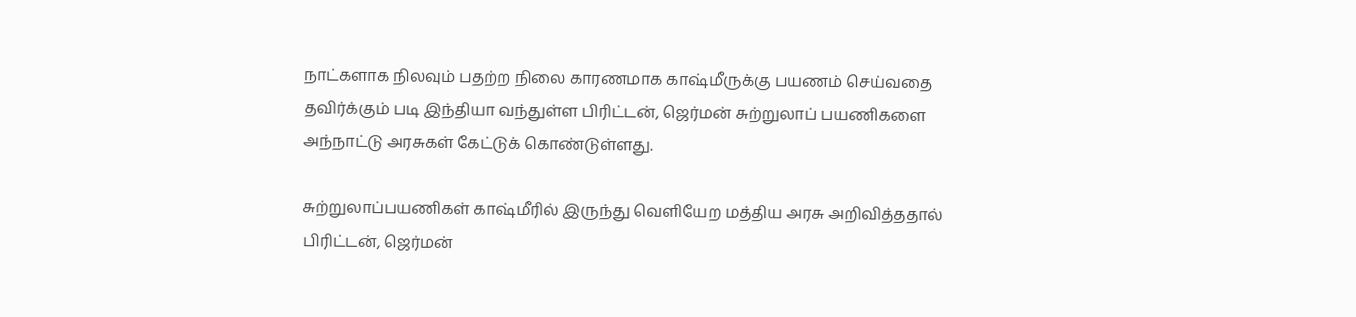நாட்களாக நிலவும் பதற்ற நிலை காரணமாக காஷ்மீருக்கு பயணம் செய்வதை தவிர்க்கும் படி இந்தியா வந்துள்ள பிரிட்டன், ஜெர்மன் சுற்றுலாப் பயணிகளை அந்நாட்டு அரசுகள் கேட்டுக் கொண்டுள்ளது.

சுற்றுலாப்பயணிகள் காஷ்மீரில் இருந்து வெளியேற மத்திய அரசு அறிவித்ததால் பிரிட்டன், ஜெர்மன்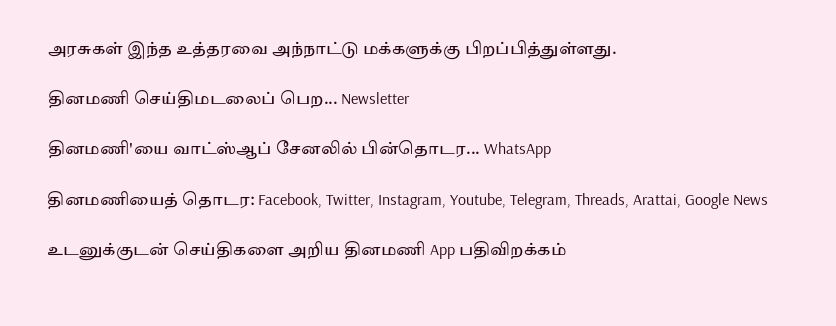அரசுகள் இந்த உத்தரவை அந்நாட்டு மக்களுக்கு பிறப்பித்துள்ளது.

தினமணி செய்திமடலைப் பெற... Newsletter

தினமணி'யை வாட்ஸ்ஆப் சேனலில் பின்தொடர... WhatsApp

தினமணியைத் தொடர: Facebook, Twitter, Instagram, Youtube, Telegram, Threads, Arattai, Google News

உடனுக்குடன் செய்திகளை அறிய தினமணி App பதிவிறக்கம்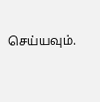செய்யவும்.